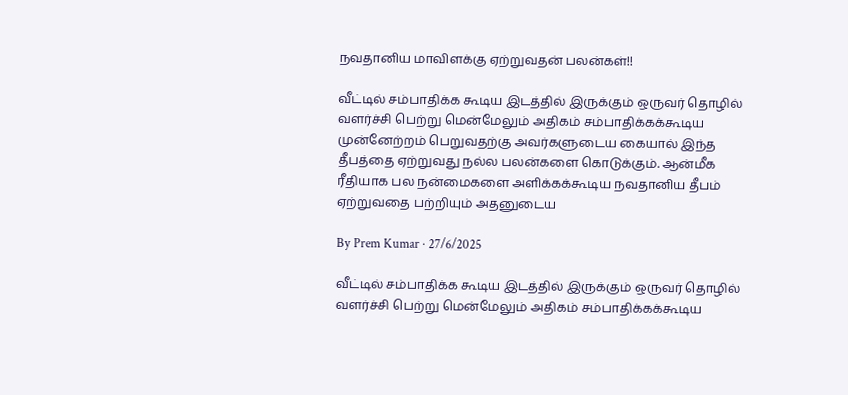நவதானிய மாவிளக்கு ஏற்றுவதன் பலன்கள்!!

வீட்டில் சம்பாதிக்க கூடிய இடத்தில் இருக்கும் ஒருவர் தொழில் வளர்ச்சி பெற்று மென்மேலும் அதிகம் சம்பாதிக்கக்கூடிய முன்னேற்றம் பெறுவதற்கு அவர்களுடைய கையால் இந்த தீபத்தை ஏற்றுவது நல்ல பலன்களை கொடுக்கும். ஆன்மீக ரீதியாக பல நன்மைகளை அளிக்கக்கூடிய நவதானிய தீபம் ஏற்றுவதை பற்றியும் அதனுடைய

By Prem Kumar · 27/6/2025

வீட்டில் சம்பாதிக்க கூடிய இடத்தில் இருக்கும் ஒருவர் தொழில் வளர்ச்சி பெற்று மென்மேலும் அதிகம் சம்பாதிக்கக்கூடிய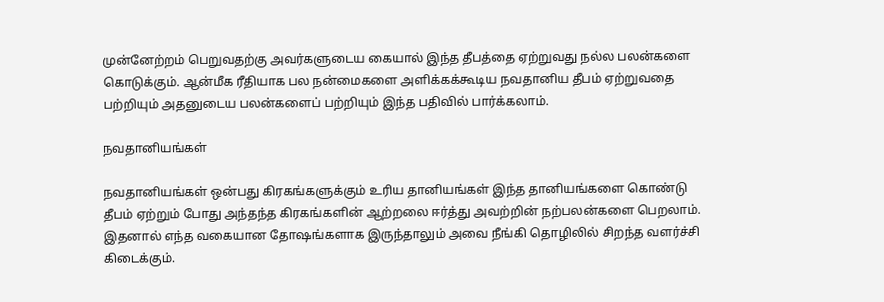முன்னேற்றம் பெறுவதற்கு அவர்களுடைய கையால் இந்த தீபத்தை ஏற்றுவது நல்ல பலன்களை கொடுக்கும். ஆன்மீக ரீதியாக பல நன்மைகளை அளிக்கக்கூடிய நவதானிய தீபம் ஏற்றுவதை பற்றியும் அதனுடைய பலன்களைப் பற்றியும் இந்த பதிவில் பார்க்கலாம்.

நவதானியங்கள்

நவதானியங்கள் ஒன்பது கிரகங்களுக்கும் உரிய தானியங்கள் இந்த தானியங்களை கொண்டு தீபம் ஏற்றும் போது அந்தந்த கிரகங்களின் ஆற்றலை ஈர்த்து அவற்றின் நற்பலன்களை பெறலாம். இதனால் எந்த வகையான தோஷங்களாக இருந்தாலும் அவை நீங்கி தொழிலில் சிறந்த வளர்ச்சி கிடைக்கும்.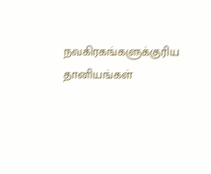நவகிரகங்களுக்குரிய தானியங்கள்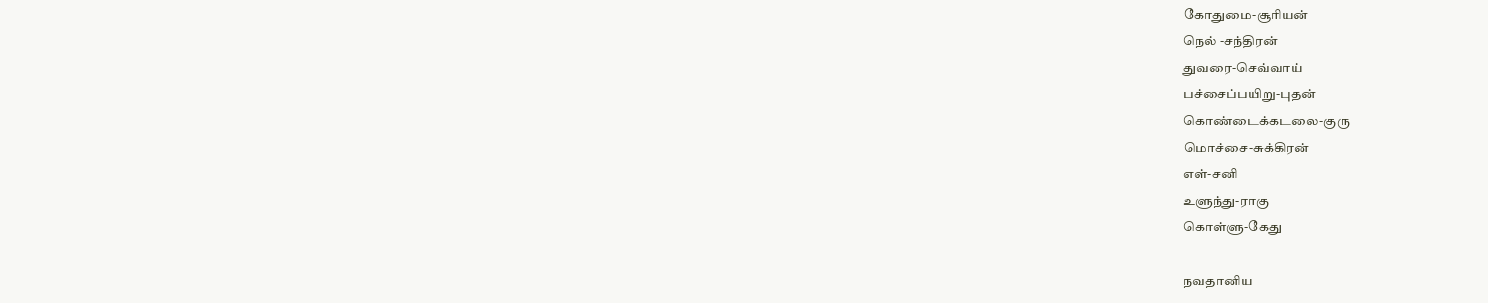கோதுமை-சூரியன்
நெல் -சந்திரன்
துவரை-செவ்வாய்
பச்சைப்பயிறு-புதன்
கொண்டைக்கடலை-குரு
மொச்சை-சுக்கிரன்
எள்-சனி
உளுந்து-ராகு
கொள்ளு-கேது

நவதானிய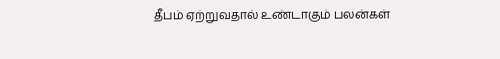தீபம் ஏற்றுவதால் உண்டாகும் பலன்கள்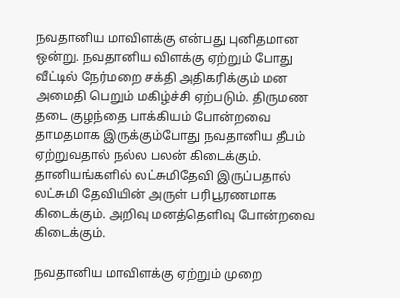நவதானிய மாவிளக்கு என்பது புனிதமான ஒன்று. நவதானிய விளக்கு ஏற்றும் போது வீட்டில் நேர்மறை சக்தி அதிகரிக்கும் மன அமைதி பெறும் மகிழ்ச்சி ஏற்படும். திருமண தடை குழந்தை பாக்கியம் போன்றவை தாமதமாக இருக்கும்போது நவதானிய தீபம் ஏற்றுவதால் நல்ல பலன் கிடைக்கும். தானியங்களில் லட்சுமிதேவி இருப்பதால் லட்சுமி தேவியின் அருள் பரிபூரணமாக கிடைக்கும். அறிவு மனத்தெளிவு போன்றவை கிடைக்கும்.

நவதானிய மாவிளக்கு ஏற்றும் முறை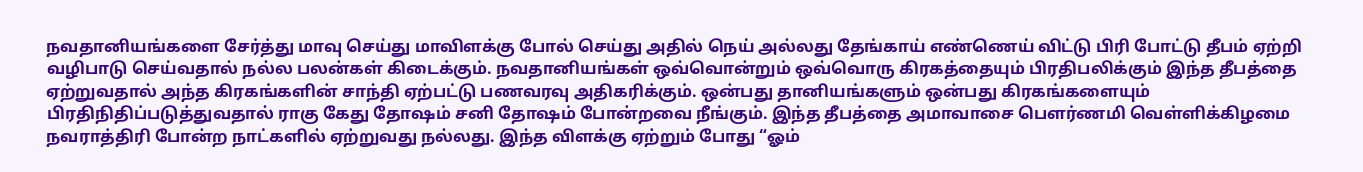நவதானியங்களை சேர்த்து மாவு செய்து மாவிளக்கு போல் செய்து அதில் நெய் அல்லது தேங்காய் எண்ணெய் விட்டு பிரி போட்டு தீபம் ஏற்றி வழிபாடு செய்வதால் நல்ல பலன்கள் கிடைக்கும். நவதானியங்கள் ஒவ்வொன்றும் ஒவ்வொரு கிரகத்தையும் பிரதிபலிக்கும் இந்த தீபத்தை ஏற்றுவதால் அந்த கிரகங்களின் சாந்தி ஏற்பட்டு பணவரவு அதிகரிக்கும். ஒன்பது தானியங்களும் ஒன்பது கிரகங்களையும் பிரதிநிதிப்படுத்துவதால் ராகு கேது தோஷம் சனி தோஷம் போன்றவை நீங்கும். இந்த தீபத்தை அமாவாசை பௌர்ணமி வெள்ளிக்கிழமை நவராத்திரி போன்ற நாட்களில் ஏற்றுவது நல்லது. இந்த விளக்கு ஏற்றும் போது “ஓம்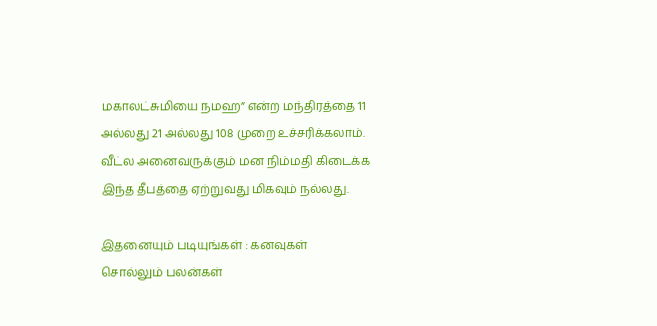மகாலட்சுமியை நமஹ” என்ற மந்திரத்தை 11 அல்லது 21 அல்லது 108 முறை உச்சரிக்கலாம். வீட்ல அனைவருக்கும் மன நிம்மதி கிடைக்க இந்த தீபத்தை ஏற்றுவது மிகவும் நல்லது.

இதனையும் படியுங்கள் : கனவுகள் சொல்லும் ‌பலன்கள்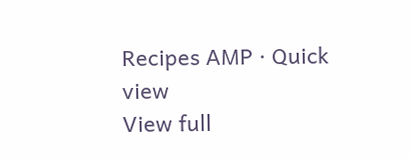Recipes AMP · Quick view
View full